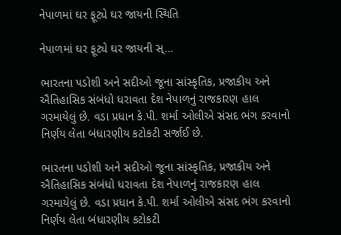નેપાળમાં ઘર ફૂટ્યે ઘર જાયની સ્થિતિ

નેપાળમાં ઘર ફૂટ્યે ઘર જાયની સ્...

ભારતના પડોશી અને સદીઓ જૂના સાંસ્કૃતિક, પ્રજાકીય અને ઐતિહાસિક સંબંધો ધરાવતા દેશ નેપાળનું રાજકારણ હાલ ગરમાયેલું છે. વડા પ્રધાન કે.પી. શર્મા ઓલીએ સંસદ ભંગ કરવાનો નિર્ણય લેતા બંધારણીય કટોકટી સર્જાઈ છે.

ભારતના પડોશી અને સદીઓ જૂના સાંસ્કૃતિક, પ્રજાકીય અને ઐતિહાસિક સંબંધો ધરાવતા દેશ નેપાળનું રાજકારણ હાલ ગરમાયેલું છે. વડા પ્રધાન કે.પી. શર્મા ઓલીએ સંસદ ભંગ કરવાનો નિર્ણય લેતા બંધારણીય કટોકટી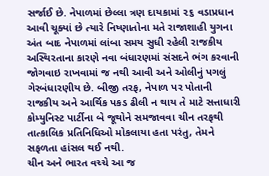સર્જાઈ છે. નેપાળમાં છેલ્લા ત્રણ દાયકામાં ૨૬ વડાપ્રધાન આવી ચૂક્યાં છે ત્યારે નિષ્ણાતોના મતે રાજાશાહી યુગના અંત બાદ નેપાળમાં લાંબા સમય સુધી રહેલી રાજકીય અસ્થિરતાના કારણે નવા બંધારણમાં સંસદને ભંગ કરવાની જોગવાઇ રાખવામાં જ નથી આવી અને ઓલીનું પગલું ગેરબંધારણીય છે. બીજી તરફ, નેપાળ પર પોતાની રાજકીય અને આર્થિક પકડ ઢીલી ન થાય તે માટે સત્તાધારી કોમ્યુનિસ્ટ પાર્ટીના બે જૂથોને સમજાવવા ચીન તરફથી તાત્કાલિક પ્રતિનિધિઓ મોકલાયા હતા પરંતુ, તેમને સફળતા હાંસલ થઈ નથી.
ચીન અને ભારત વચ્ચે આ જ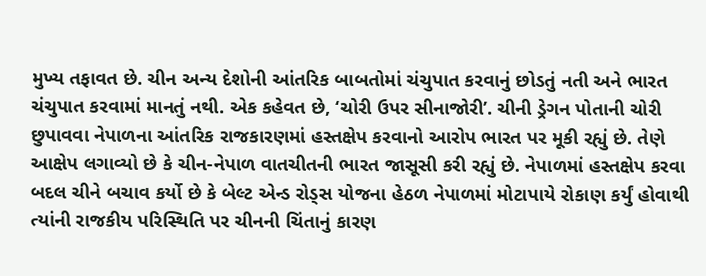મુખ્ય તફાવત છે. ચીન અન્ય દેશોની આંતરિક બાબતોમાં ચંચુપાત કરવાનું છોડતું નતી અને ભારત ચંચુપાત કરવામાં માનતું નથી. એક કહેવત છે, ‘ચોરી ઉપર સીનાજોરી’. ચીની ડ્રેગન પોતાની ચોરી છુપાવવા નેપાળના આંતરિક રાજકારણમાં હસ્તક્ષેપ કરવાનો આરોપ ભારત પર મૂકી રહ્યું છે. તેણે આક્ષેપ લગાવ્યો છે કે ચીન-નેપાળ વાતચીતની ભારત જાસૂસી કરી રહ્યું છે. નેપાળમાં હસ્તક્ષેપ કરવા બદલ ચીને બચાવ કર્યો છે કે બેલ્ટ એન્ડ રોડ્સ યોજના હેઠળ નેપાળમાં મોટાપાયે રોકાણ કર્યું હોવાથી ત્યાંની રાજકીય પરિસ્થિતિ પર ચીનની ચિંતાનું કારણ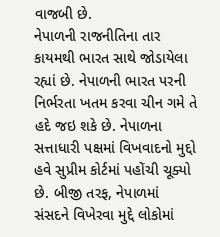વાજબી છે.
નેપાળની રાજનીતિના તાર કાયમથી ભારત સાથે જોડાયેલા રહ્યાં છે. નેપાળની ભારત પરની નિર્ભરતા ખતમ કરવા ચીન ગમે તે હદે જઇ શકે છે. નેપાળના સત્તાધારી પક્ષમાં વિખવાદનો મુદ્દો હવે સુપ્રીમ કોર્ટમાં પહોંચી ચૂક્યો છે. બીજી તરફ, નેપાળમાં સંસદને વિખેરવા મુદ્દે લોકોમાં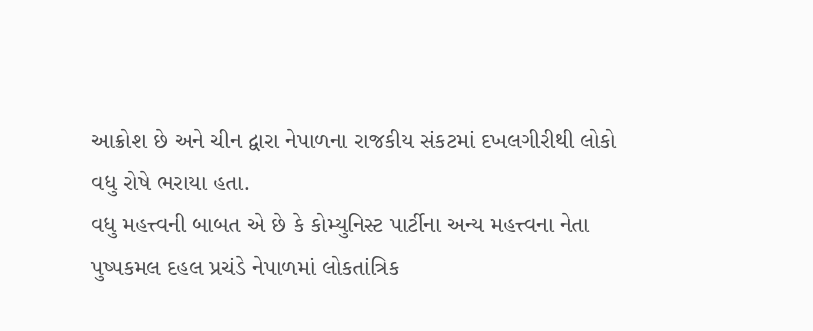આક્રોશ છે અને ચીન દ્વારા નેપાળના રાજકીય સંકટમાં દખલગીરીથી લોકો વધુ રોષે ભરાયા હતા.
વધુ મહત્ત્વની બાબત એ છે કે કોમ્યુનિસ્ટ પાર્ટીના અન્ય મહત્ત્વના નેતા પુષ્પકમલ દહલ પ્રચંડે નેપાળમાં લોકતાંત્રિક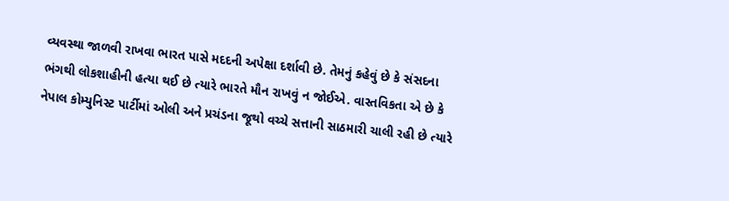વ્યવસ્થા જાળવી રાખવા ભારત પાસે મદદની અપેક્ષા દર્શાવી છે. તેમનું કહેવું છે કે સંસદના ભંગથી લોકશાહીની હત્યા થઈ છે ત્યારે ભારતે મૌન રાખવું ન જોઈએ. વાસ્તવિકતા એ છે કે નેપાલ કોમ્યુનિસ્ટ પાર્ટીમાં ઓલી અને પ્રચંડના જૂથો વચ્ચે સત્તાની સાઠમારી ચાલી રહી છે ત્યારે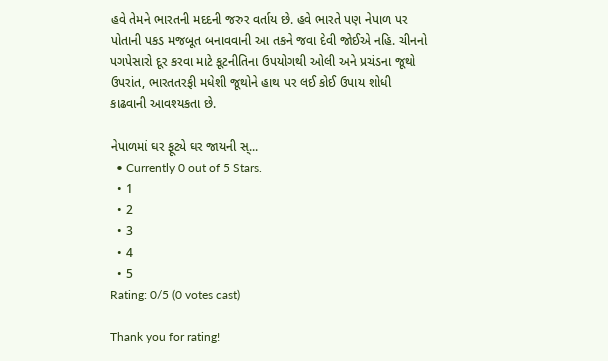હવે તેમને ભારતની મદદની જરુર વર્તાય છે. હવે ભારતે પણ નેપાળ પર પોતાની પકડ મજબૂત બનાવવાની આ તકને જવા દેવી જોઈએ નહિ. ચીનનો પગપેસારો દૂર કરવા માટે કૂટનીતિના ઉપયોગથી ઓલી અને પ્રચંડના જૂથો ઉપરાંત, ભારતતરફી મધેશી જૂથોને હાથ પર લઈ કોઈ ઉપાય શોધી કાઢવાની આવશ્યકતા છે.

નેપાળમાં ઘર ફૂટ્યે ઘર જાયની સ્...
  • Currently 0 out of 5 Stars.
  • 1
  • 2
  • 3
  • 4
  • 5
Rating: 0/5 (0 votes cast)

Thank you for rating!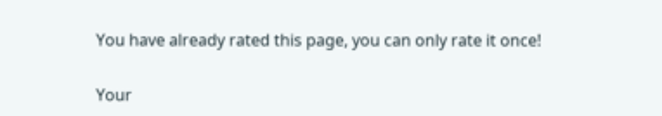You have already rated this page, you can only rate it once!

Your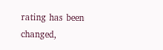rating has been changed,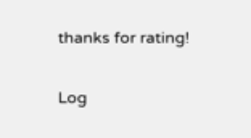thanks for rating!

Log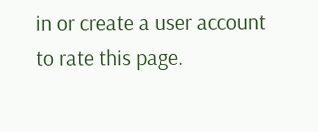in or create a user account to rate this page.